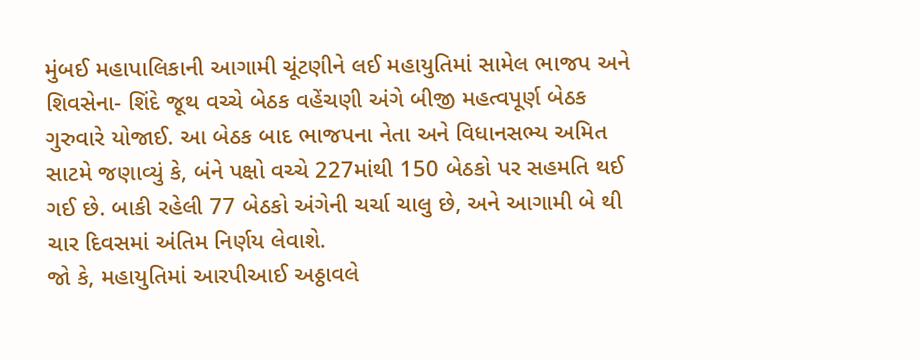મુંબઈ મહાપાલિકાની આગામી ચૂંટણીને લઈ મહાયુતિમાં સામેલ ભાજપ અને શિવસેના- શિંદે જૂથ વચ્ચે બેઠક વહેંચણી અંગે બીજી મહત્વપૂર્ણ બેઠક ગુરુવારે યોજાઈ. આ બેઠક બાદ ભાજપના નેતા અને વિધાનસભ્ય અમિત સાટમે જણાવ્યું કે, બંને પક્ષો વચ્ચે 227માંથી 150 બેઠકો પર સહમતિ થઈ ગઈ છે. બાકી રહેલી 77 બેઠકો અંગેની ચર્ચા ચાલુ છે, અને આગામી બે થી ચાર દિવસમાં અંતિમ નિર્ણય લેવાશે.
જો કે, મહાયુતિમાં આરપીઆઈ અઠ્ઠાવલે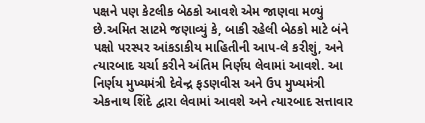પક્ષને પણ કેટલીક બેઠકો આવશે એમ જાણવા મળ્યું છે.અમિત સાટમે જણાવ્યું કે, બાકી રહેલી બેઠકો માટે બંને પક્ષો પરસ્પર આંકડાકીય માહિતીની આપ-લે કરીશું, અને ત્યારબાદ ચર્ચા કરીને અંતિમ નિર્ણય લેવામાં આવશે. આ નિર્ણય મુખ્યમંત્રી દેવેન્દ્ર ફડણવીસ અને ઉપ મુખ્યમંત્રી એકનાથ શિંદે દ્વારા લેવામાં આવશે અને ત્યારબાદ સત્તાવાર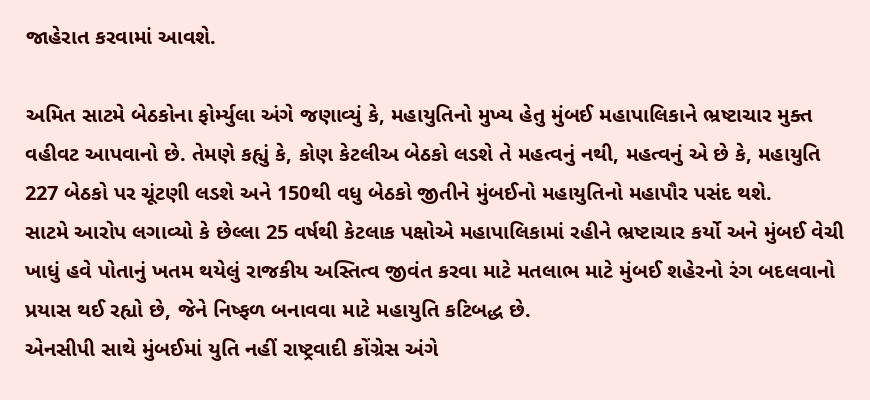જાહેરાત કરવામાં આવશે.

અમિત સાટમે બેઠકોના ફોર્મ્યુલા અંગે જણાવ્યું કે, મહાયુતિનો મુખ્ય હેતુ મુંબઈ મહાપાલિકાને ભ્રષ્ટાચાર મુક્ત વહીવટ આપવાનો છે. તેમણે કહ્યું કે, કોણ કેટલીઅ બેઠકો લડશે તે મહત્વનું નથી, મહત્વનું એ છે કે, મહાયુતિ 227 બેઠકો પર ચૂંટણી લડશે અને 150થી વધુ બેઠકો જીતીને મુંબઈનો મહાયુતિનો મહાપૌર પસંદ થશે.
સાટમે આરોપ લગાવ્યો કે છેલ્લા 25 વર્ષથી કેટલાક પક્ષોએ મહાપાલિકામાં રહીને ભ્રષ્ટાચાર કર્યો અને મુંબઈ વેચી ખાધું હવે પોતાનું ખતમ થયેલું રાજકીય અસ્તિત્વ જીવંત કરવા માટે મતલાભ માટે મુંબઈ શહેરનો રંગ બદલવાનો પ્રયાસ થઈ રહ્યો છે, જેને નિષ્ફળ બનાવવા માટે મહાયુતિ કટિબદ્ધ છે.
એનસીપી સાથે મુંબઈમાં યુતિ નહીં રાષ્ટ્રવાદી કોંગ્રેસ અંગે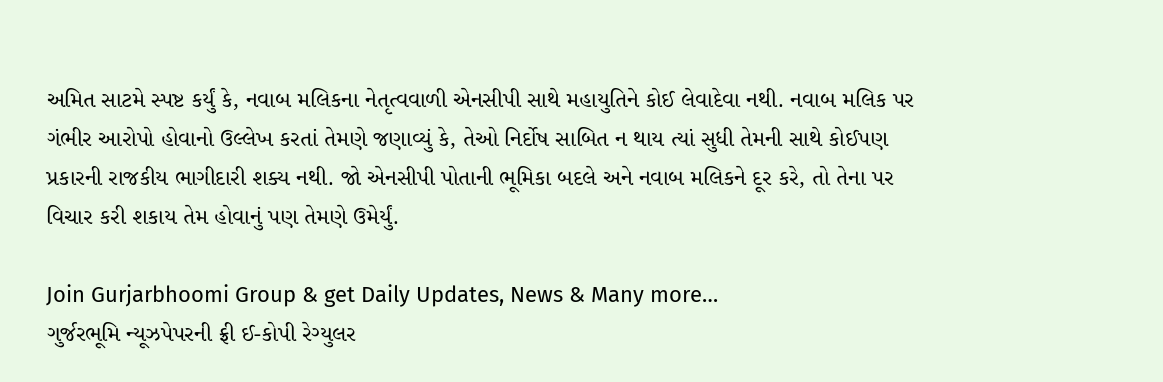અમિત સાટમે સ્પષ્ટ કર્યું કે, નવાબ મલિકના નેતૃત્વવાળી એનસીપી સાથે મહાયુતિને કોઈ લેવાદેવા નથી. નવાબ મલિક પર ગંભીર આરોપો હોવાનો ઉલ્લેખ કરતાં તેમણે જણાવ્યું કે, તેઓ નિર્દોષ સાબિત ન થાય ત્યાં સુધી તેમની સાથે કોઈપણ પ્રકારની રાજકીય ભાગીદારી શક્ય નથી. જો એનસીપી પોતાની ભૂમિકા બદલે અને નવાબ મલિકને દૂર કરે, તો તેના પર વિચાર કરી શકાય તેમ હોવાનું પણ તેમણે ઉમેર્યું.

Join Gurjarbhoomi Group & get Daily Updates, News & Many more…
ગુર્જરભૂમિ ન્યૂઝપેપરની ફ્રી ઈ-કોપી રેગ્યુલર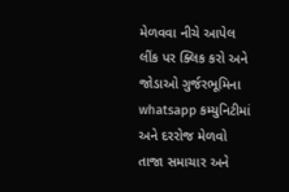મેળવવા નીચે આપેલ લીંક પર ક્લિક કરો અને જોડાઓ ગુર્જરભૂમિના whatsapp કમ્યુનિટીમાં અને દરરોજ મેળવો તાજા સમાચાર અને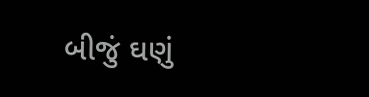બીજું ઘણું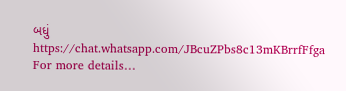બધું https://chat.whatsapp.com/JBcuZPbs8c13mKBrrfFfga
For more details…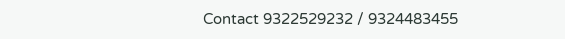Contact 9322529232 / 9324483455